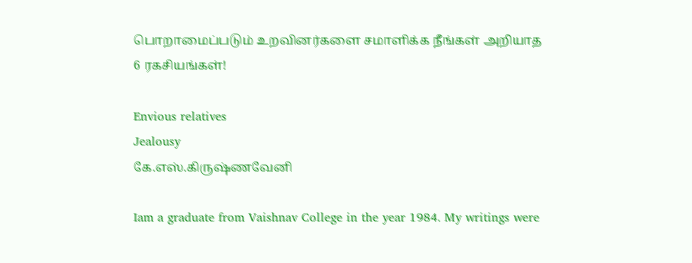பொறாமைப்படும் உறவினர்களை சமாளிக்க நீங்கள் அறியாத 6 ரகசியங்கள்!

Envious relatives
Jealousy
கே.எஸ்.கிருஷ்ணவேனி

Iam a graduate from Vaishnav College in the year 1984. My writings were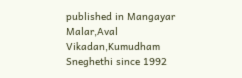published in Mangayar Malar,Aval Vikadan,Kumudham Sneghethi since 1992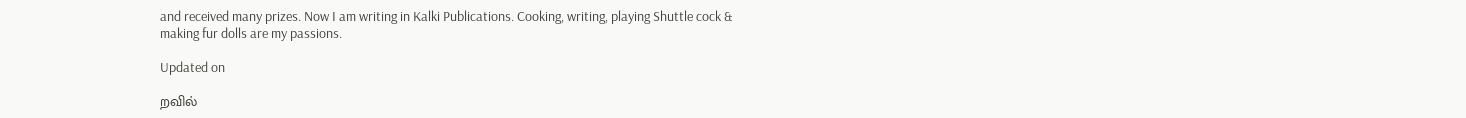and received many prizes. Now I am writing in Kalki Publications. Cooking, writing, playing Shuttle cock & making fur dolls are my passions.

Updated on

றவில்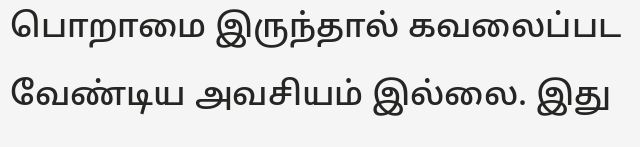பொறாமை இருந்தால் கவலைப்பட வேண்டிய அவசியம் இல்லை. இது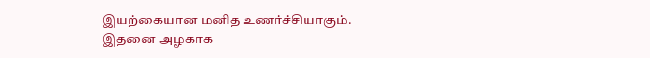இயற்கையான மனித உணர்ச்சியாகும். இதனை அழகாக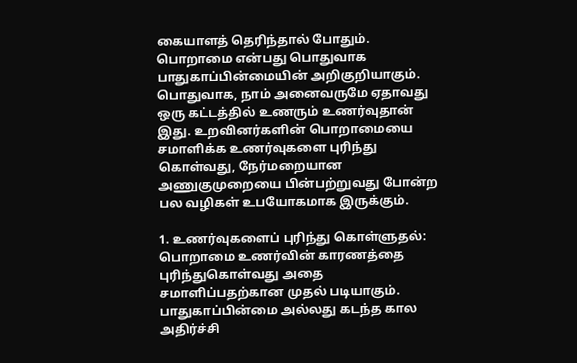கையாளத் தெரிந்தால் போதும். பொறாமை என்பது பொதுவாக பாதுகாப்பின்மையின் அறிகுறியாகும். பொதுவாக, நாம் அனைவருமே ஏதாவது ஒரு கட்டத்தில் உணரும் உணர்வுதான் இது. உறவினர்களின் பொறாமையை சமாளிக்க உணர்வுகளை புரிந்து கொள்வது, நேர்மறையான அணுகுமுறையை பின்பற்றுவது போன்ற பல வழிகள் உபயோகமாக இருக்கும்.

1. உணர்வுகளைப் புரிந்து கொள்ளுதல்: பொறாமை உணர்வின் காரணத்தை புரிந்துகொள்வது அதை சமாளிப்பதற்கான முதல் படியாகும். பாதுகாப்பின்மை அல்லது கடந்த கால அதிர்ச்சி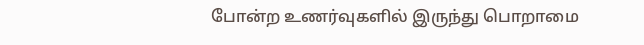போன்ற உணர்வுகளில் இருந்து பொறாமை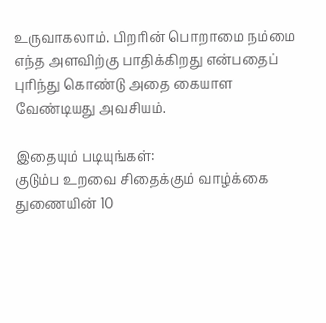உருவாகலாம். பிறரின் பொறாமை நம்மை எந்த அளவிற்கு பாதிக்கிறது என்பதைப் புரிந்து கொண்டு அதை கையாள வேண்டியது அவசியம்.

இதையும் படியுங்கள்:
குடும்ப உறவை சிதைக்கும் வாழ்க்கை துணையின் 10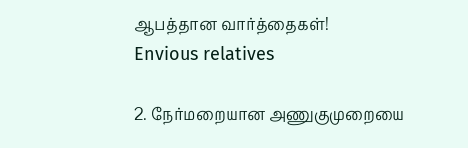ஆபத்தான வார்த்தைகள்!
Envious relatives

2. நேர்மறையான அணுகுமுறையை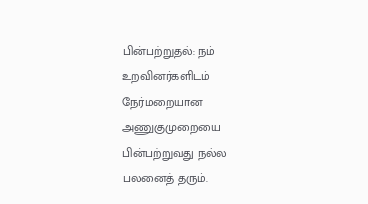பின்பற்றுதல்: நம் உறவினர்களிடம் நேர்மறையான அணுகுமுறையை பின்பற்றுவது நல்ல பலனைத் தரும்.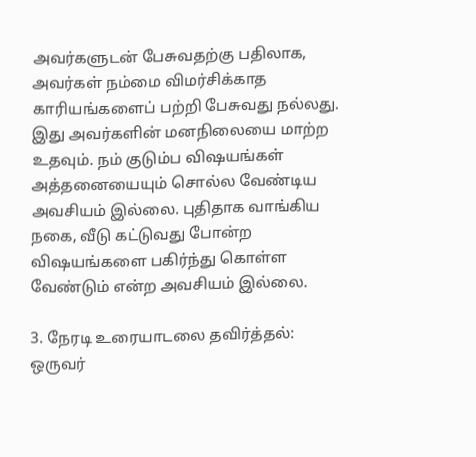அவர்களுடன் பேசுவதற்கு பதிலாக, அவர்கள் நம்மை விமர்சிக்காத காரியங்களைப் பற்றி பேசுவது நல்லது. இது அவர்களின் மனநிலையை மாற்ற உதவும். நம் குடும்ப விஷயங்கள் அத்தனையையும் சொல்ல வேண்டிய அவசியம் இல்லை. புதிதாக வாங்கிய நகை, வீடு கட்டுவது போன்ற விஷயங்களை பகிர்ந்து கொள்ள வேண்டும் என்ற அவசியம் இல்லை.

3. நேரடி உரையாடலை தவிர்த்தல்: ஒருவர்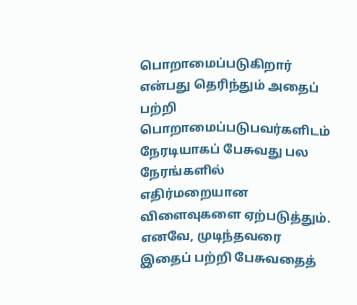பொறாமைப்படுகிறார் என்பது தெரிந்தும் அதைப் பற்றி பொறாமைப்படுபவர்களிடம் நேரடியாகப் பேசுவது பல நேரங்களில் எதிர்மறையான விளைவுகளை ஏற்படுத்தும். எனவே, முடிந்தவரை இதைப் பற்றி பேசுவதைத்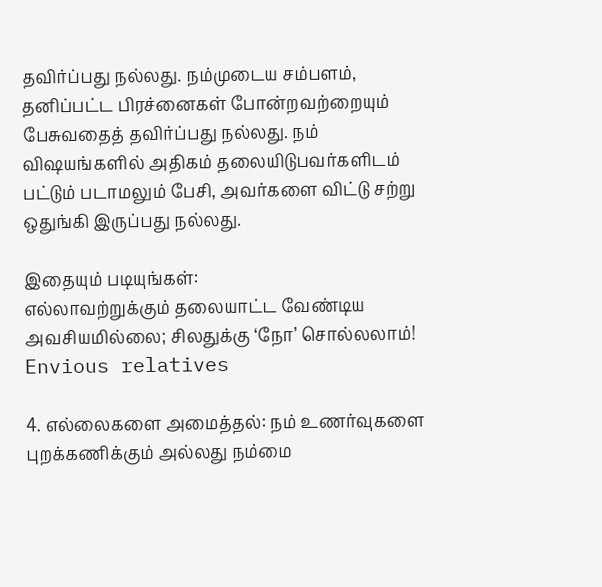தவிர்ப்பது நல்லது. நம்முடைய சம்பளம், தனிப்பட்ட பிரச்னைகள் போன்றவற்றையும் பேசுவதைத் தவிர்ப்பது நல்லது. நம் விஷயங்களில் அதிகம் தலையிடுபவர்களிடம் பட்டும் படாமலும் பேசி, அவர்களை விட்டு சற்று ஒதுங்கி இருப்பது நல்லது.

இதையும் படியுங்கள்:
எல்லாவற்றுக்கும் தலையாட்ட வேண்டிய அவசியமில்லை; சிலதுக்கு ‘நோ’ சொல்லலாம்!
Envious relatives

4. எல்லைகளை அமைத்தல்: நம் உணர்வுகளை புறக்கணிக்கும் அல்லது நம்மை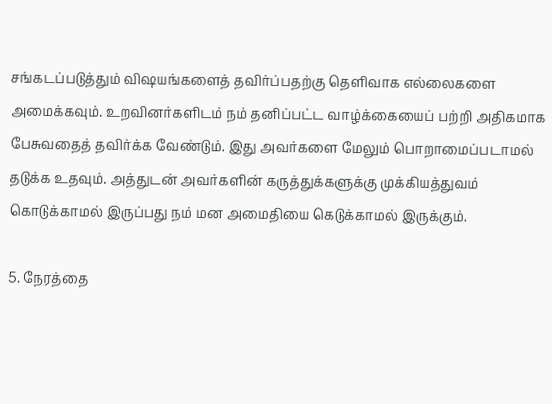சங்கடப்படுத்தும் விஷயங்களைத் தவிர்ப்பதற்கு தெளிவாக எல்லைகளை அமைக்கவும். உறவினர்களிடம் நம் தனிப்பட்ட வாழ்க்கையைப் பற்றி அதிகமாக பேசுவதைத் தவிர்க்க வேண்டும். இது அவர்களை மேலும் பொறாமைப்படாமல் தடுக்க உதவும். அத்துடன் அவர்களின் கருத்துக்களுக்கு முக்கியத்துவம் கொடுக்காமல் இருப்பது நம் மன அமைதியை கெடுக்காமல் இருக்கும்.

5. நேரத்தை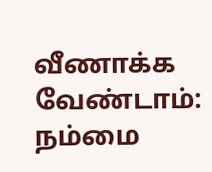வீணாக்க வேண்டாம்: நம்மை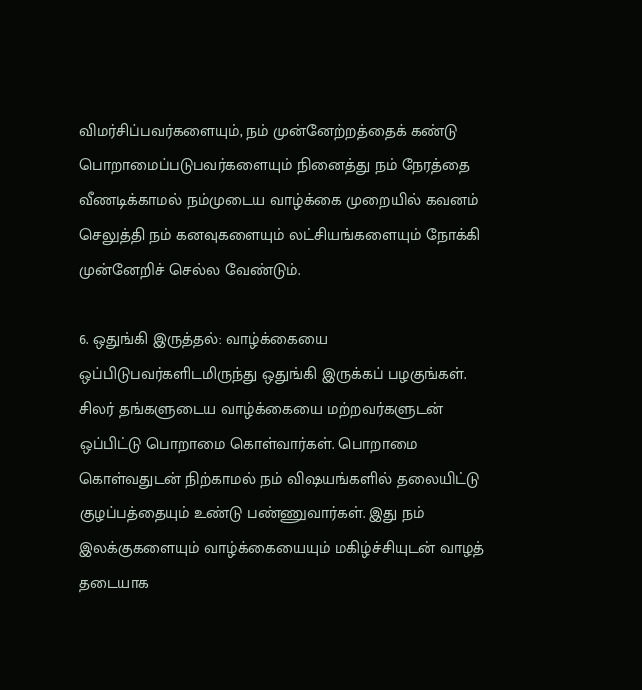விமர்சிப்பவர்களையும், நம் முன்னேற்றத்தைக் கண்டு பொறாமைப்படுபவர்களையும் நினைத்து நம் நேரத்தை வீணடிக்காமல் நம்முடைய வாழ்க்கை முறையில் கவனம் செலுத்தி நம் கனவுகளையும் லட்சியங்களையும் நோக்கி முன்னேறிச் செல்ல வேண்டும்.

6. ஒதுங்கி இருத்தல்: வாழ்க்கையை ஒப்பிடுபவர்களிடமிருந்து ஒதுங்கி இருக்கப் பழகுங்கள். சிலர் தங்களுடைய வாழ்க்கையை மற்றவர்களுடன் ஒப்பிட்டு பொறாமை கொள்வார்கள். பொறாமை கொள்வதுடன் நிற்காமல் நம் விஷயங்களில் தலையிட்டு குழப்பத்தையும் உண்டு பண்ணுவார்கள். இது நம் இலக்குகளையும் வாழ்க்கையையும் மகிழ்ச்சியுடன் வாழத் தடையாக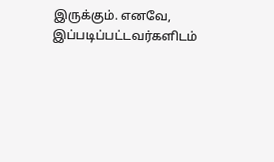இருக்கும். எனவே, இப்படிப்பட்டவர்களிடம்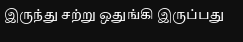இருந்து சற்று ஒதுங்கி இருப்பது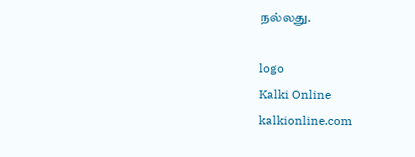நல்லது.

logo
Kalki Online
kalkionline.com